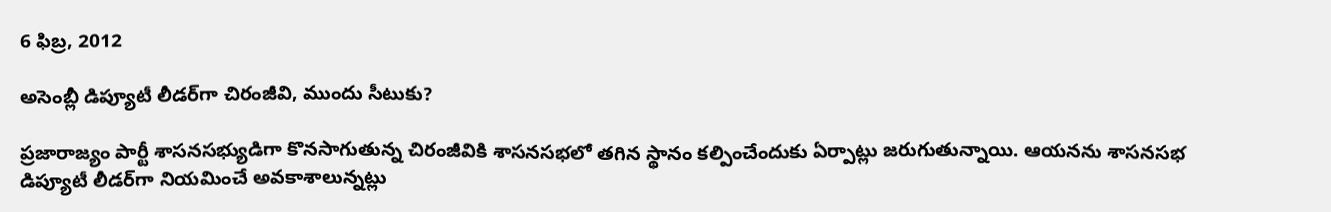6 ఫిబ్ర, 2012

అసెంబ్లీ డిప్యూటీ లీడర్‌గా చిరంజీవి, ముందు సీటుకు?

ప్రజారాజ్యం పార్టీ శాసనసభ్యుడిగా కొనసాగుతున్న చిరంజీవికి శాసనసభలో తగిన స్థానం కల్పించేందుకు ఏర్పాట్లు జరుగుతున్నాయి. ఆయనను శాసనసభ డిప్యూటీ లీడర్‌గా నియమించే అవకాశాలున్నట్లు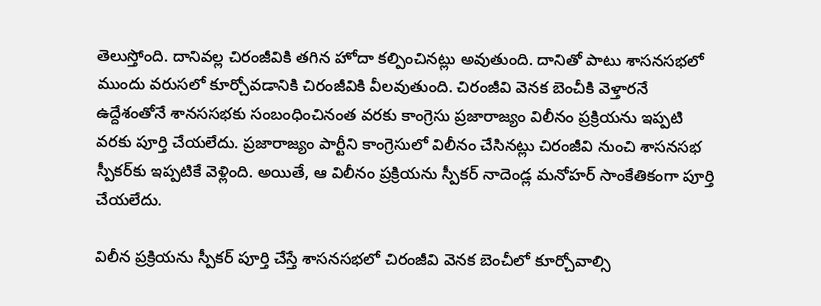తెలుస్తోంది. దానివల్ల చిరంజీవికి తగిన హోదా కల్పించినట్లు అవుతుంది. దానితో పాటు శాసనసభలో ముందు వరుసలో కూర్చోవడానికి చిరంజీవికి వీలవుతుంది. చిరంజీవి వెనక బెంచీకి వెళ్తారనే ఉద్దేశంతోనే శానససభకు సంబంధించినంత వరకు కాంగ్రెసు ప్రజారాజ్యం విలీనం ప్రక్రియను ఇప్పటి వరకు పూర్తి చేయలేదు. ప్రజారాజ్యం పార్టీని కాంగ్రెసులో విలీనం చేసినట్లు చిరంజీవి నుంచి శాసనసభ స్పీకర్‌కు ఇప్పటికే వెళ్లింది. అయితే, ఆ విలీనం ప్రక్రియను స్పీకర్ నాదెండ్ల మనోహర్ సాంకేతికంగా పూర్తి చేయలేదు.

విలీన ప్రక్రియను స్పీకర్ పూర్తి చేస్తే శాసనసభలో చిరంజీవి వెనక బెంచీలో కూర్చోవాల్సి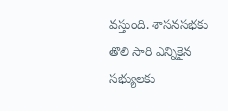వస్తుంది. శాసనసభకు తొలి సారి ఎన్నికైన సభ్యులకు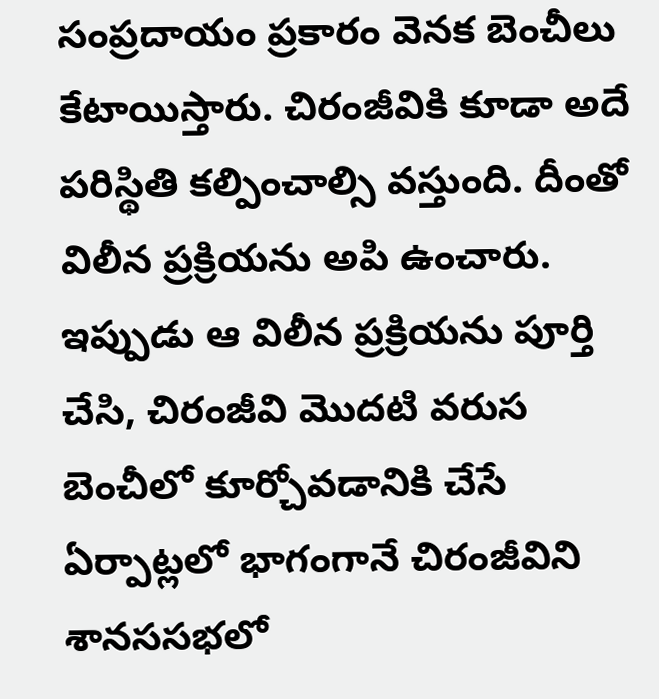సంప్రదాయం ప్రకారం వెనక బెంచీలు కేటాయిస్తారు. చిరంజీవికి కూడా అదే పరిస్థితి కల్పించాల్సి వస్తుంది. దీంతో విలీన ప్రక్రియను అపి ఉంచారు. ఇప్పుడు ఆ విలీన ప్రక్రియను పూర్తి చేసి, చిరంజీవి మొదటి వరుస బెంచీలో కూర్చోవడానికి చేసే ఏర్పాట్లలో భాగంగానే చిరంజీవిని శానససభలో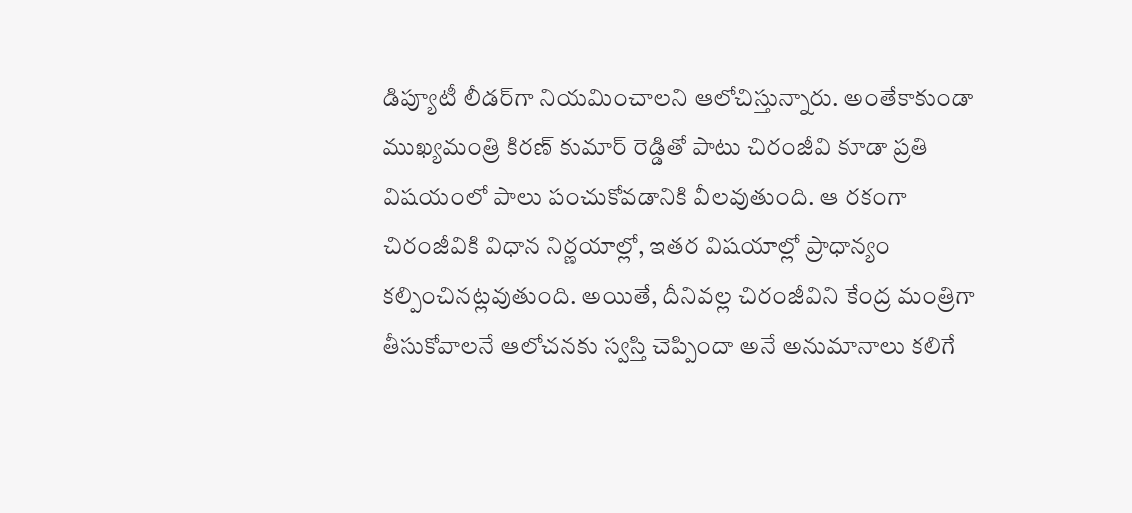డిప్యూటీ లీడర్‌గా నియమించాలని ఆలోచిస్తున్నారు. అంతేకాకుండా ముఖ్యమంత్రి కిరణ్ కుమార్ రెడ్డితో పాటు చిరంజీవి కూడా ప్రతి విషయంలో పాలు పంచుకోవడానికి వీలవుతుంది. ఆ రకంగా చిరంజీవికి విధాన నిర్ణయాల్లో, ఇతర విషయాల్లో ప్రాధాన్యం కల్పించినట్లవుతుంది. అయితే, దీనివల్ల చిరంజీవిని కేంద్ర మంత్రిగా తీసుకోవాలనే ఆలోచనకు స్వస్తి చెప్పిందా అనే అనుమానాలు కలిగే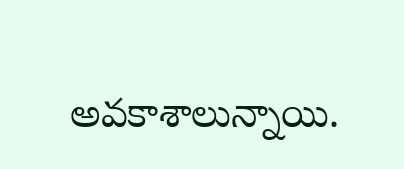అవకాశాలున్నాయి.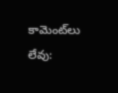కామెంట్‌లు లేవు: